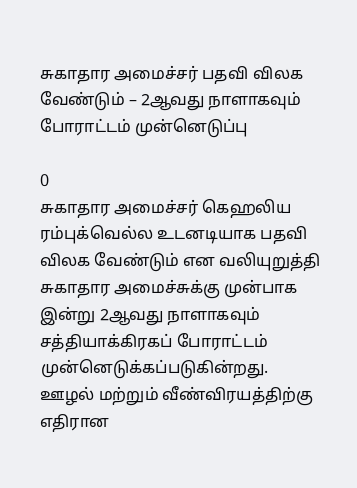சுகாதார அமைச்சர் பதவி விலக வேண்டும் – 2ஆவது நாளாகவும் போராட்டம் முன்னெடுப்பு

0
சுகாதார அமைச்சர் கெஹலிய ரம்புக்வெல்ல உடனடியாக பதவி விலக வேண்டும் என வலியுறுத்தி சுகாதார அமைச்சுக்கு முன்பாக இன்று 2ஆவது நாளாகவும் சத்தியாக்கிரகப் போராட்டம் முன்னெடுக்கப்படுகின்றது. ஊழல் மற்றும் வீண்விரயத்திற்கு எதிரான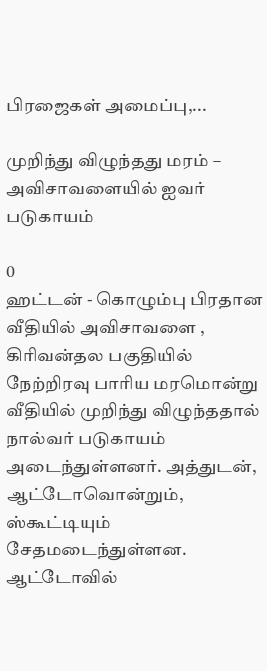பிரஜைகள் அமைப்பு,...

முறிந்து விழுந்தது மரம் – அவிசாவளையில் ஐவர் படுகாயம்

0
ஹட்டன் - கொழும்பு பிரதான வீதியில் அவிசாவளை , கிரிவன்தல பகுதியில் நேற்றிரவு பாரிய மரமொன்று வீதியில் முறிந்து விழுந்ததால் நால்வர் படுகாயம் அடைந்துள்ளனர். அத்துடன், ஆட்டோவொன்றும், ஸ்கூட்டியும் சேதமடைந்துள்ளன. ஆட்டோவில்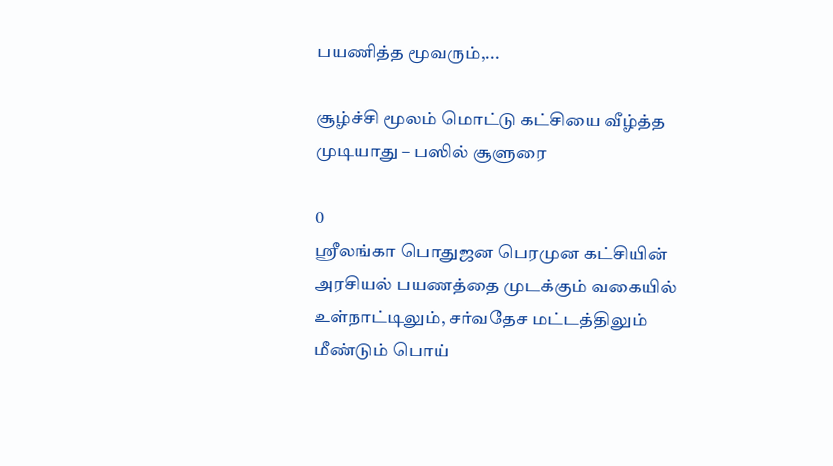பயணித்த மூவரும்,...

சூழ்ச்சி மூலம் மொட்டு கட்சியை வீழ்த்த முடியாது – பஸில் சூளுரை

0
ஶ்ரீலங்கா பொதுஜன பெரமுன கட்சியின் அரசியல் பயணத்தை முடக்கும் வகையில் உள்நாட்டிலும், சர்வதேச மட்டத்திலும் மீண்டும் பொய்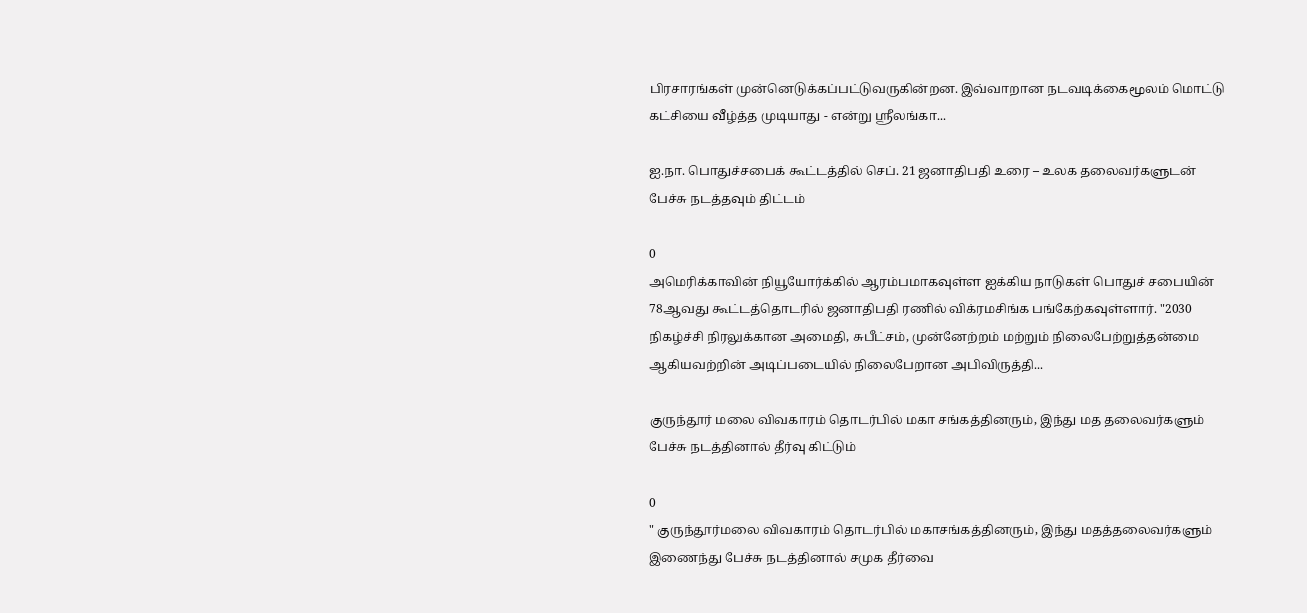பிரசாரங்கள் முன்னெடுக்கப்பட்டுவருகின்றன. இவ்வாறான நடவடிக்கைமூலம் மொட்டு கட்சியை வீழ்த்த முடியாது - என்று ஶ்ரீலங்கா...

ஐ.நா. பொதுச்சபைக் கூட்டத்தில் செப். 21 ஜனாதிபதி உரை – உலக தலைவர்களுடன் பேச்சு நடத்தவும் திட்டம்

0
அமெரிக்காவின் நியூயோர்க்கில் ஆரம்பமாகவுள்ள ஐக்கிய நாடுகள் பொதுச் சபையின் 78ஆவது கூட்டத்தொடரில் ஜனாதிபதி ரணில் விக்ரமசிங்க பங்கேற்கவுள்ளார். "2030 நிகழ்ச்சி நிரலுக்கான அமைதி, சுபீட்சம், முன்னேற்றம் மற்றும் நிலைபேற்றுத்தன்மை ஆகியவற்றின் அடிப்படையில் நிலைபேறான அபிவிருத்தி...

குருந்தூர் மலை விவகாரம் தொடர்பில் மகா சங்கத்தினரும், இந்து மத தலைவர்களும் பேச்சு நடத்தினால் தீர்வு கிட்டும்

0
" குருந்தூர்மலை விவகாரம் தொடர்பில் மகாசங்கத்தினரும், இந்து மதத்தலைவர்களும் இணைந்து பேச்சு நடத்தினால் சமுக தீர்வை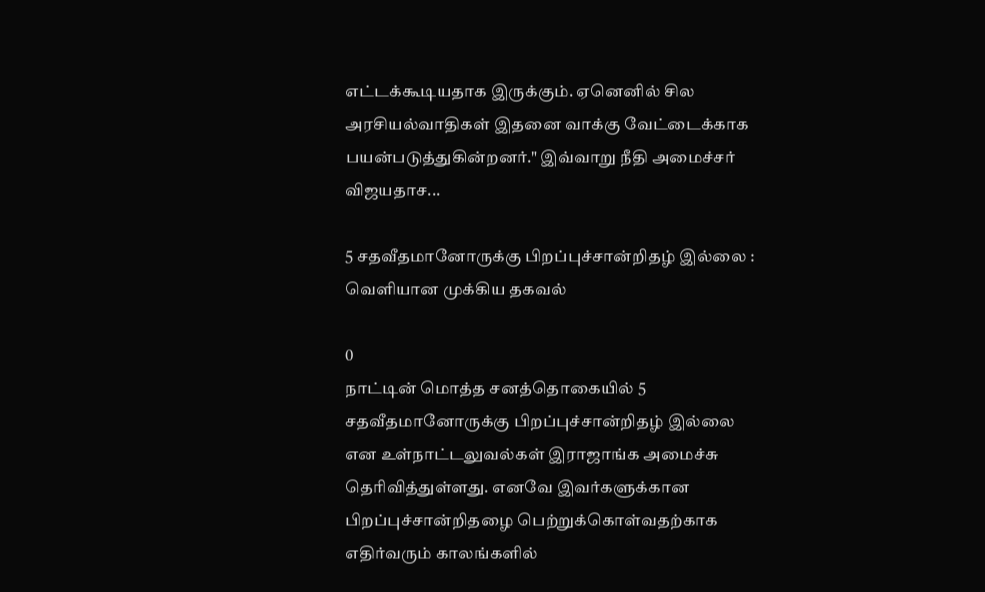எட்டக்கூடியதாக இருக்கும். ஏனெனில் சில அரசியல்வாதிகள் இதனை வாக்கு வேட்டைக்காக பயன்படுத்துகின்றனர்." இவ்வாறு நீதி அமைச்சர் விஜயதாச...

5 சதவீதமானோருக்கு பிறப்புச்சான்றிதழ் இல்லை : வெளியான முக்கிய தகவல்

0
நாட்டின் மொத்த சனத்தொகையில் 5 சதவீதமானோருக்கு பிறப்புச்சான்றிதழ் இல்லை என உள்நாட்டலுவல்கள் இராஜாங்க அமைச்சு தெரிவித்துள்ளது. எனவே இவர்களுக்கான பிறப்புச்சான்றிதழை பெற்றுக்கொள்வதற்காக எதிர்வரும் காலங்களில்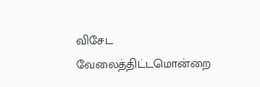விசேட வேலைத்திட்டமொன்றை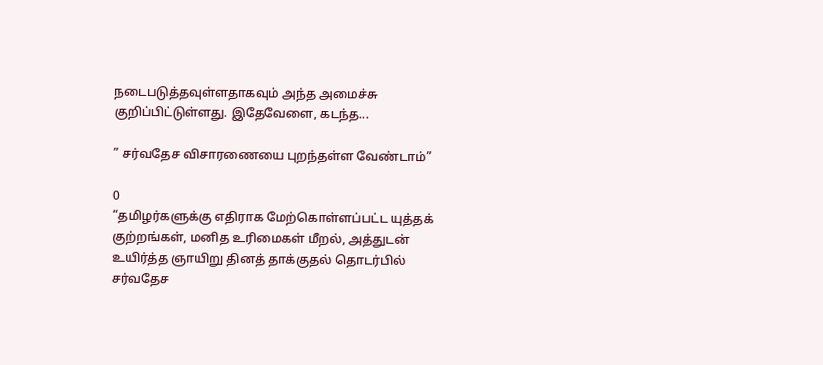நடைபடுத்தவுள்ளதாகவும் அந்த அமைச்சு குறிப்பிட்டுள்ளது. இதேவேளை, கடந்த...

” சர்வதேச விசாரணையை புறந்தள்ள வேண்டாம்”

0
“தமிழர்களுக்கு எதிராக மேற்கொள்ளப்பட்ட யுத்தக் குற்றங்கள், மனித உரிமைகள் மீறல், அத்துடன் உயிர்த்த ஞாயிறு தினத் தாக்குதல் தொடர்பில் சர்வதேச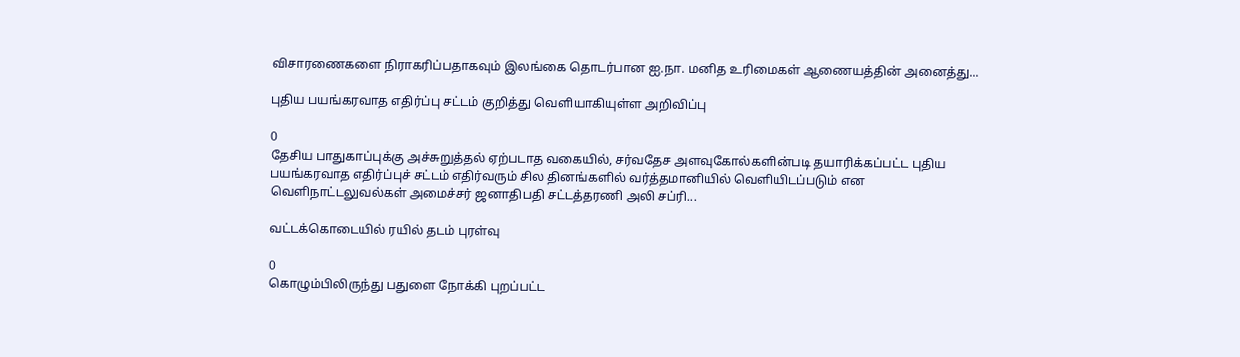விசாரணைகளை நிராகரிப்பதாகவும் இலங்கை தொடர்பான ஐ.நா. மனித உரிமைகள் ஆணையத்தின் அனைத்து...

புதிய பயங்கரவாத எதிர்ப்பு சட்டம் குறித்து வெளியாகியுள்ள அறிவிப்பு

0
தேசிய பாதுகாப்புக்கு அச்சுறுத்தல் ஏற்படாத வகையில், சர்வதேச அளவுகோல்களின்படி தயாரிக்கப்பட்ட புதிய பயங்கரவாத எதிர்ப்புச் சட்டம் எதிர்வரும் சில தினங்களில் வர்த்தமானியில் வெளியிடப்படும் என வெளிநாட்டலுவல்கள் அமைச்சர் ஜனாதிபதி சட்டத்தரணி அலி சப்ரி...

வட்டக்கொடையில் ரயில் தடம் புரள்வு

0
கொழும்பிலிருந்து பதுளை நோக்கி புறப்பட்ட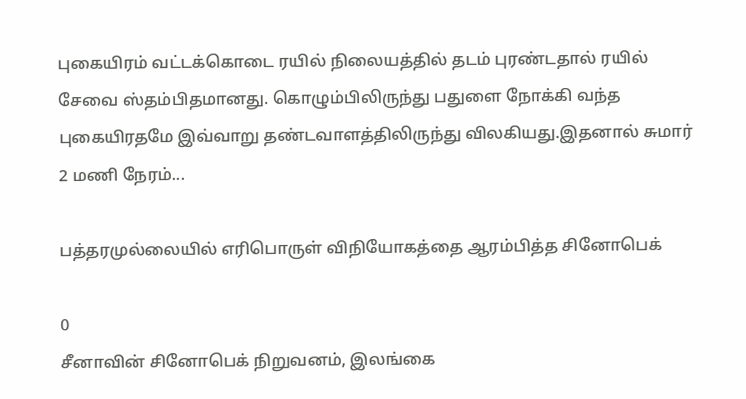புகையிரம் வட்டக்கொடை ரயில் நிலையத்தில் தடம் புரண்டதால் ரயில் சேவை ஸ்தம்பிதமானது. கொழும்பிலிருந்து பதுளை நோக்கி வந்த புகையிரதமே இவ்வாறு தண்டவாளத்திலிருந்து விலகியது.இதனால் சுமார் 2 மணி நேரம்...

பத்தரமுல்லையில் எரிபொருள் விநியோகத்தை ஆரம்பித்த சினோபெக்

0
சீனாவின் சினோபெக் நிறுவனம், இலங்கை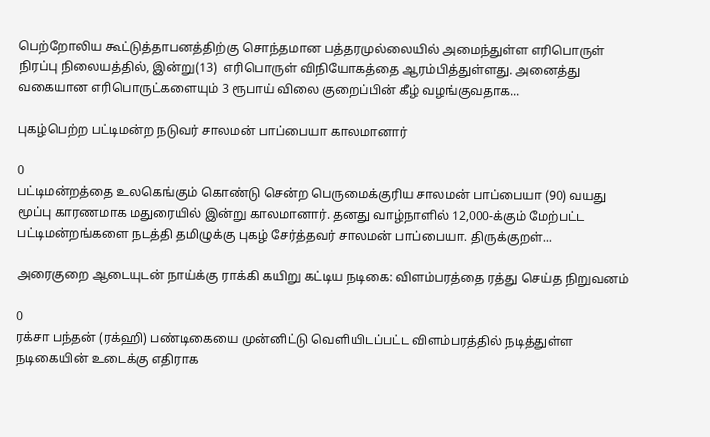பெற்றோலிய கூட்டுத்தாபனத்திற்கு சொந்தமான பத்தரமுல்லையில் அமைந்துள்ள எரிபொருள் நிரப்பு நிலையத்தில், இன்று(13)  எரிபொருள் விநியோகத்தை ஆரம்பித்துள்ளது. அனைத்து வகையான எரிபொருட்களையும் 3 ரூபாய் விலை குறைப்பின் கீழ் வழங்குவதாக...

புகழ்பெற்ற பட்டிமன்ற நடுவர் சாலமன் பாப்பையா காலமானார்

0
பட்டிமன்றத்தை உலகெங்கும் கொண்டு சென்ற பெருமைக்குரிய சாலமன் பாப்பையா (90) வயது மூப்பு காரணமாக மதுரையில் இன்று காலமானார். தனது வாழ்நாளில் 12,000-க்கும் மேற்பட்ட பட்டிமன்றங்களை நடத்தி தமிழுக்கு புகழ் சேர்த்தவர் சாலமன் பாப்பையா. திருக்குறள்...

அரைகுறை ஆடையுடன் நாய்க்கு ராக்கி கயிறு கட்டிய நடிகை: விளம்பரத்தை ரத்து செய்த நிறுவனம்

0
ரக்சா பந்தன் (ரக்ஹி) பண்டிகையை முன்னிட்டு வெளியிடப்பட்ட விளம்பரத்தில் நடித்துள்ள நடிகையின் உடைக்கு எதிராக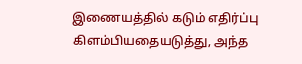இணையத்தில் கடும் எதிர்ப்பு கிளம்பியதையடுத்து, அந்த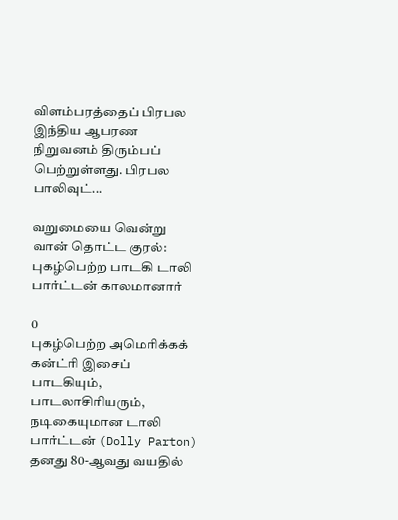விளம்பரத்தைப் பிரபல இந்திய ஆபரண நிறுவனம் திரும்பப் பெற்றுள்ளது. பிரபல பாலிவுட்...

வறுமையை வென்று வான் தொட்ட குரல்: புகழ்பெற்ற பாடகி டாலி பார்ட்டன் காலமானார்

0
புகழ்பெற்ற அமெரிக்கக் கன்ட்ரி இசைப் பாடகியும், பாடலாசிரியரும், நடிகையுமான டாலி பார்ட்டன் (Dolly Parton) தனது 80-ஆவது வயதில்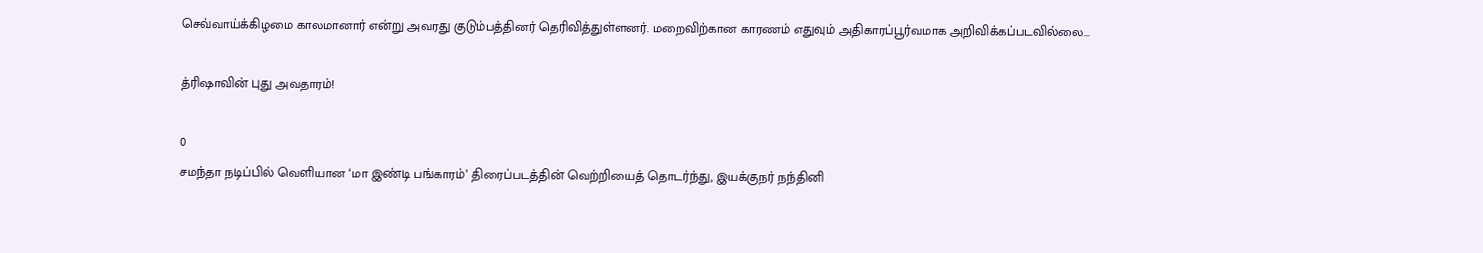செவ்வாய்க்கிழமை காலமானார் என்று அவரது குடும்பத்தினர் தெரிவித்துள்ளனர். மறைவிற்கான காரணம் எதுவும் அதிகாரப்பூர்வமாக அறிவிக்கப்படவில்லை...

த்ரிஷாவின் புது அவதாரம்!

0
சமந்தா நடிப்பில் வெளியான ‘மா இண்டி பங்காரம்’ திரைப்படத்தின் வெற்றியைத் தொடர்ந்து, இயக்குநர் நந்தினி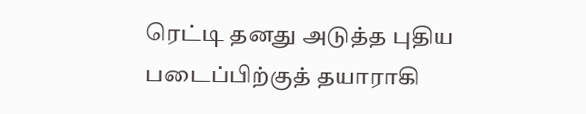ரெட்டி தனது அடுத்த புதிய படைப்பிற்குத் தயாராகி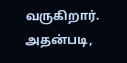வருகிறார். அதன்படி,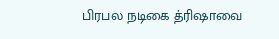பிரபல நடிகை த்ரிஷாவை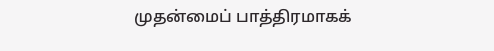முதன்மைப் பாத்திரமாகக்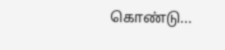கொண்டு...